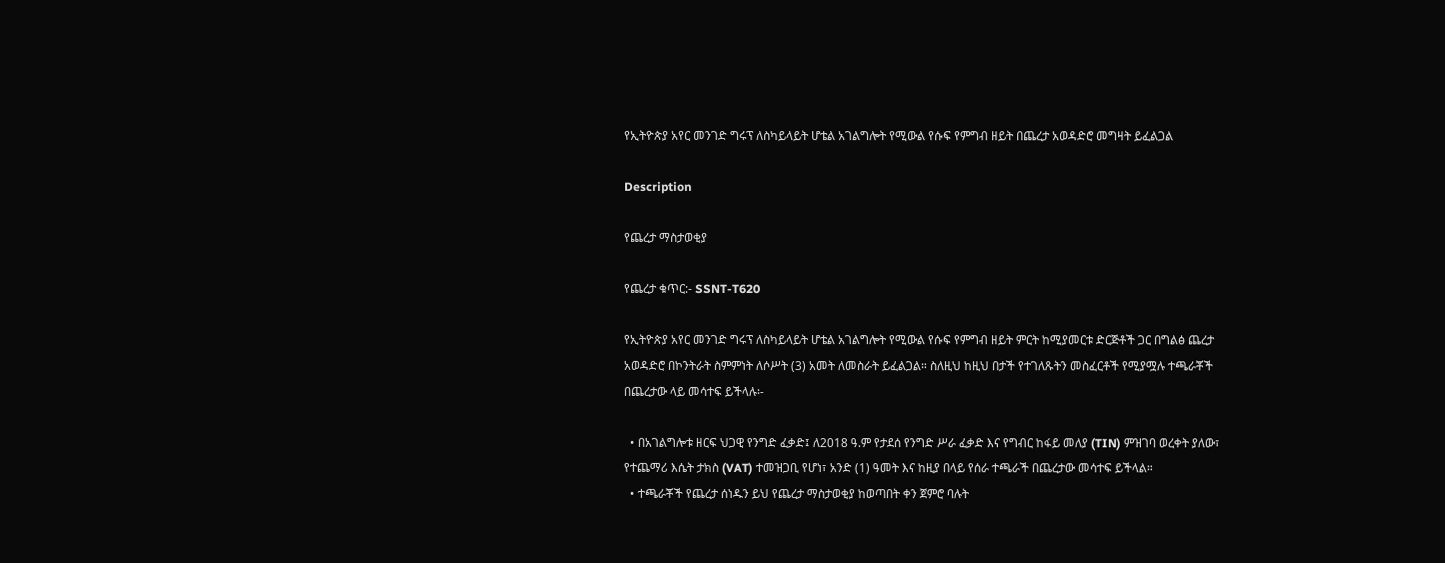የኢትዮጵያ አየር መንገድ ግሩፕ ለስካይላይት ሆቴል አገልግሎት የሚውል የሱፍ የምግብ ዘይት በጨረታ አወዳድሮ መግዛት ይፈልጋል

Description

የጨረታ ማስታወቂያ

የጨረታ ቁጥር:- SSNT-T620

የኢትዮጵያ አየር መንገድ ግሩፕ ለስካይላይት ሆቴል አገልግሎት የሚውል የሱፍ የምግብ ዘይት ምርት ከሚያመርቱ ድርጅቶች ጋር በግልፅ ጨረታ አወዳድሮ በኮንትራት ስምምነት ለሶሥት (3) አመት ለመስራት ይፈልጋል። ስለዚህ ከዚህ በታች የተገለጹትን መስፈርቶች የሚያሟሉ ተጫራቾች በጨረታው ላይ መሳተፍ ይችላሉ፡-

  • በአገልግሎቱ ዘርፍ ህጋዊ የንግድ ፈቃድ፤ ለ2018 ዓ.ም የታደሰ የንግድ ሥራ ፈቃድ እና የግብር ከፋይ መለያ (TIN) ምዝገባ ወረቀት ያለው፣ የተጨማሪ እሴት ታክስ (VAT) ተመዝጋቢ የሆነ፣ አንድ (1) ዓመት እና ከዚያ በላይ የሰራ ተጫራች በጨረታው መሳተፍ ይችላል።
  • ተጫራቾች የጨረታ ሰነዱን ይህ የጨረታ ማስታወቂያ ከወጣበት ቀን ጀምሮ ባሉት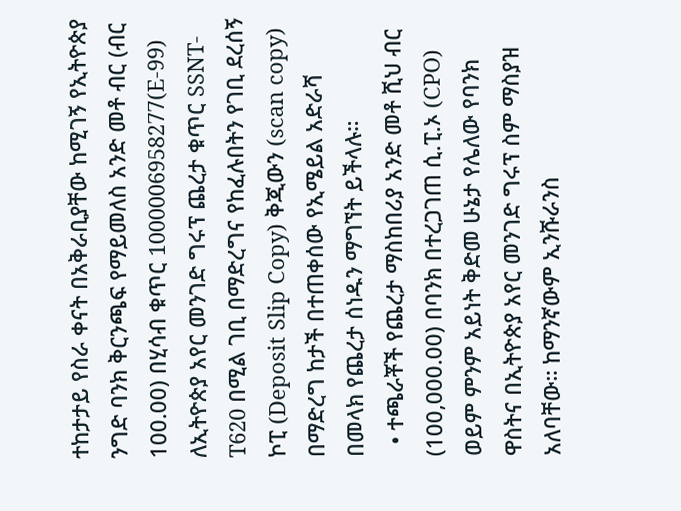ተከታታይ የስራ ቀናት በአቅራቢያቸው ከሚገኝ የኢትዮጵያ ንግድ ባንክ ቅርንጫፍ የማይመለስ አንድ መቶ ብር (ብር 100.00) በሂሳብ ቁጥር 1000006958277(E-99) ለኢትዮጵያ አየር መንገድ ግሩፕ ጨረታ ቁጥር SSNT-T620 በሚል ገቢ በማድረግና የከፈሉበትን የገቢ ደረሰኝ ኮፒ (Deposit Slip Copy) ቅጂውን (scan copy) በማድረግ ከታች በተጠቀሰው የኢሜይል አድራሻ በመላክ የጨረታ ሰነዱን ማግኘት ይችላሉ።
  • ተጫራቾች የጨረታ ማስከበሪያ አንድ መቶ ሺህ ብር (100,000.00) በባንክ በተረጋገጠ ሲ.ፒ.ኦ (CPO) ወይም ምንም አይነት ቅድመ ሁኔታ የሌለው የባንክ ዋስትና በኢትዮጵያ አየር መንገድ ግሩፕ ስም ማስያዝ አለባቸው። ከማንኛውም ኢንሹራንስ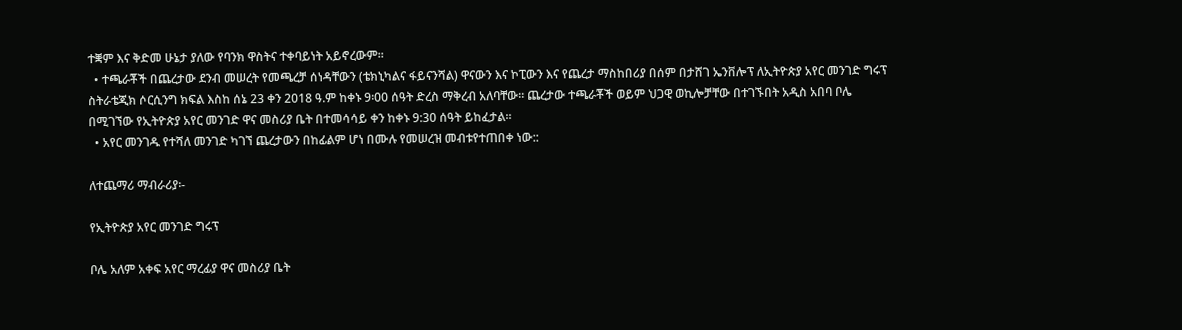ተቛም እና ቅድመ ሁኔታ ያለው የባንክ ዋስትና ተቀባይነት አይኖረውም።
  • ተጫራቾች በጨረታው ደንብ መሠረት የመጫረቻ ሰነዳቸውን (ቴክኒካልና ፋይናንሻል) ዋናውን እና ኮፒውን እና የጨረታ ማስከበሪያ በሰም በታሸገ ኤንቨሎፕ ለኢትዮጵያ አየር መንገድ ግሩፕ ስትራቴጂክ ሶርሲንግ ክፍል እስከ ሰኔ 23 ቀን 2018 ዓ.ም ከቀኑ 9፡00 ሰዓት ድረስ ማቅረብ አለባቸው። ጨረታው ተጫራቾች ወይም ህጋዊ ወኪሎቻቸው በተገኙበት አዲስ አበባ ቦሌ በሚገኘው የኢትዮጵያ አየር መንገድ ዋና መስሪያ ቤት በተመሳሳይ ቀን ከቀኑ 9:30 ሰዓት ይከፈታል።
  • አየር መንገዱ የተሻለ መንገድ ካገኘ ጨረታውን በከፊልም ሆነ በሙሉ የመሠረዝ መብቱየተጠበቀ ነው::

ለተጨማሪ ማብራሪያ፡-

የኢትዮጵያ አየር መንገድ ግሩፕ

ቦሌ አለም አቀፍ አየር ማረፊያ ዋና መስሪያ ቤት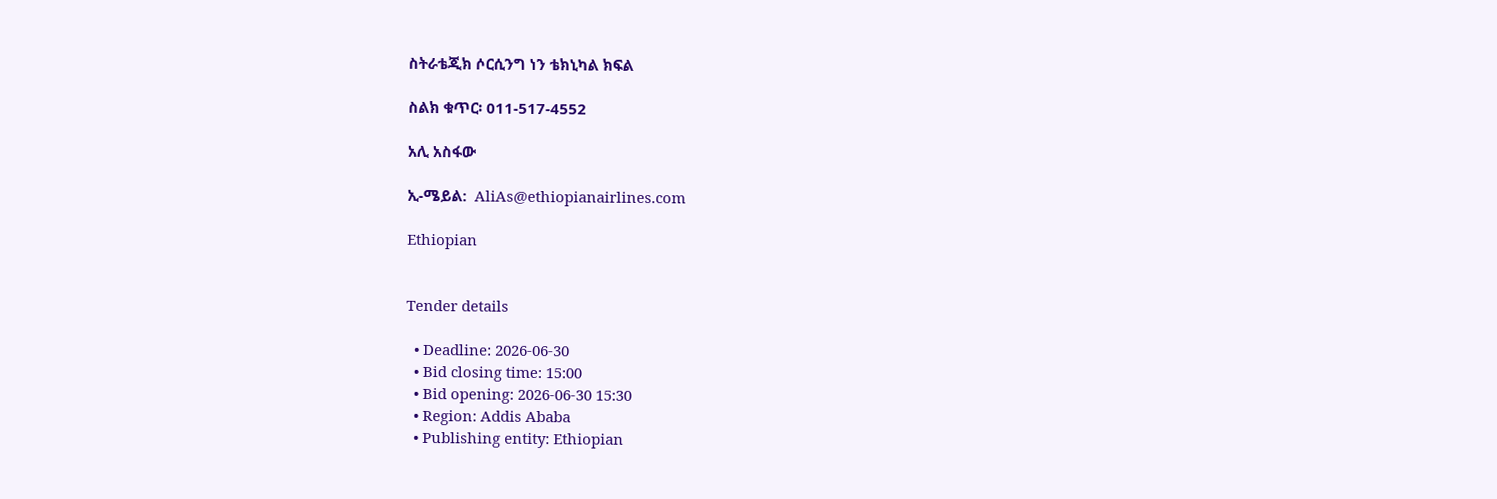ስትራቴጂክ ሶርሲንግ ነን ቴክኒካል ክፍል

ስልክ ቁጥር፡ 011-517-4552

አሊ አስፋው

ኢ-ሜይል:  AliAs@ethiopianairlines.com

Ethiopian


Tender details

  • Deadline: 2026-06-30
  • Bid closing time: 15:00
  • Bid opening: 2026-06-30 15:30
  • Region: Addis Ababa
  • Publishing entity: Ethiopian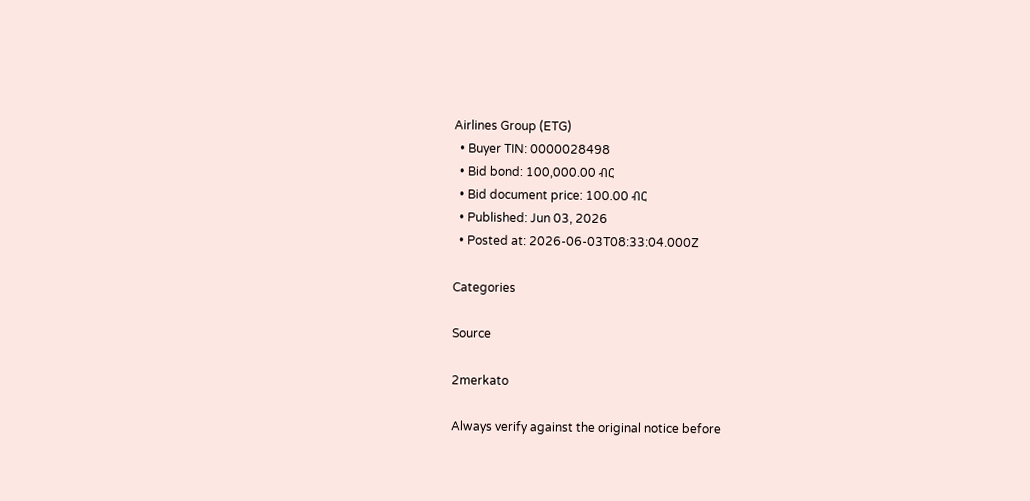Airlines Group (ETG)
  • Buyer TIN: 0000028498
  • Bid bond: 100,000.00 ብር
  • Bid document price: 100.00 ብር
  • Published: Jun 03, 2026
  • Posted at: 2026-06-03T08:33:04.000Z

Categories

Source

2merkato

Always verify against the original notice before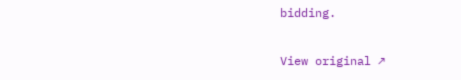bidding.

View original ↗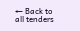← Back to all tenders